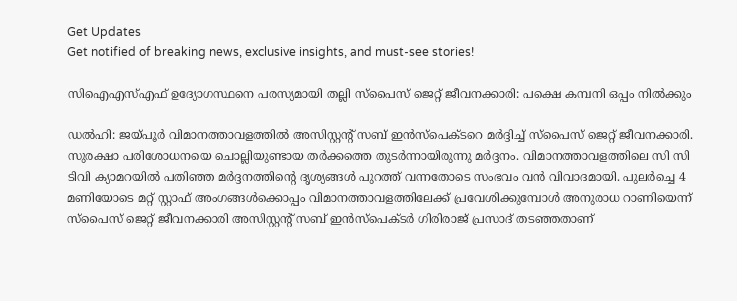Get Updates
Get notified of breaking news, exclusive insights, and must-see stories!

സിഐഎസ്എഫ് ഉദ്യോഗസ്ഥനെ പരസ്യമായി തല്ലി സ്പൈസ് ജെറ്റ് ജീവനക്കാരി: പക്ഷെ കമ്പനി ഒപ്പം നില്‍ക്കും

ഡൽഹി: ജയ്പൂർ വിമാനത്താവളത്തില്‍ അസിസ്റ്റൻ്റ് സബ് ഇൻസ്‌പെക്ടറെ മർദ്ദിച്ച് സ്‌പൈസ് ജെറ്റ് ജീവനക്കാരി. സുരക്ഷാ പരിശോധനയെ ചൊല്ലിയുണ്ടായ തർക്കത്തെ തുടർന്നായിരുന്നു മർദ്ദനം. വിമാനത്താവളത്തിലെ സി സി ടിവി ക്യാമറയില്‍ പതിഞ്ഞ മർദ്ദനത്തിന്റെ ദൃശ്യങ്ങള്‍ പുറത്ത് വന്നതോടെ സംഭവം വന്‍ വിവാദമായി. പുലർച്ചെ 4 മണിയോടെ മറ്റ് സ്റ്റാഫ് അംഗങ്ങൾക്കൊപ്പം വിമാനത്താവളത്തിലേക്ക് പ്രവേശിക്കുമ്പോൾ അനുരാധ റാണിയെന്ന് സ്പൈസ് ജെറ്റ് ജീവനക്കാരി അസിസ്റ്റൻ്റ് സബ് ഇൻസ്‌പെക്ടർ ഗിരിരാജ് പ്രസാദ് തടഞ്ഞതാണ്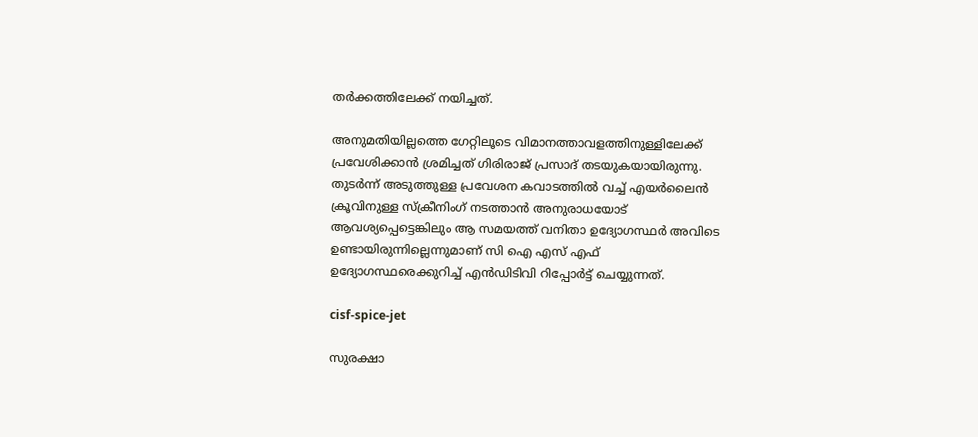തർക്കത്തിലേക്ക് നയിച്ചത്.

അനുമതിയില്ലത്തെ ഗേറ്റിലൂടെ വിമാനത്താവളത്തിനുള്ളിലേക്ക് പ്രവേശിക്കാന്‍ ശ്രമിച്ചത് ഗിരിരാജ് പ്രസാദ് തടയുകയായിരുന്നു. തുടർന്ന് അടുത്തുള്ള പ്രവേശന കവാടത്തിൽ വച്ച് എയർലൈൻ ക്രൂവിനുള്ള സ്ക്രീനിംഗ് നടത്താൻ അനുരാധയോട് ആവശ്യപ്പെട്ടെങ്കിലും ആ സമയത്ത് വനിതാ ഉദ്യോഗസ്ഥർ അവിടെ ഉണ്ടായിരുന്നില്ലെന്നുമാണ് സി ഐ എസ് എഫ് ഉദ്യോഗസ്ഥരെക്കുറിച്ച് എന്‍ഡിടിവി റിപ്പോർട്ട് ചെയ്യുന്നത്.

cisf-spice-jet

സുരക്ഷാ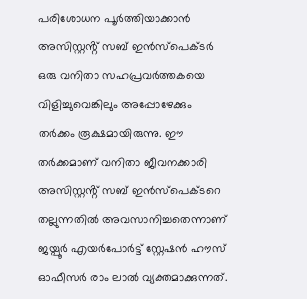പരിശോധന പൂർത്തിയാക്കാൻ അസിസ്റ്റൻ്റ് സബ് ഇൻസ്‌പെക്ടർ ഒരു വനിതാ സഹപ്രവർത്തകയെ വിളിച്ചുവെങ്കിലും അപ്പോഴേക്കും തർക്കം രൂക്ഷമായിരുന്നു. ഈ തർക്കമാണ് വനിതാ ജീവനക്കാരി അസിസ്റ്റൻ്റ് സബ് ഇൻസ്‌പെക്ടറെ തല്ലുന്നതിൽ അവസാനിച്ചതെന്നാണ് ജയ്പൂർ എയർപോർട്ട് സ്റ്റേഷൻ ഹൗസ് ഓഫീസർ രാം ലാൽ വ്യക്തമാക്കുന്നത്.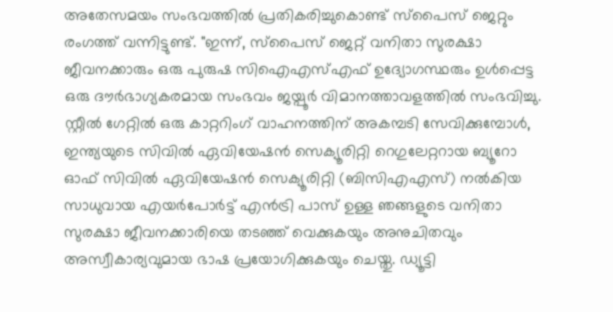അതേസമയം സംഭവത്തില്‍ പ്രതികരിച്ചുകൊണ്ട് സ്പൈസ് ജെറ്റും രംഗത്ത് വന്നിട്ടുണ്ട്. "ഇന്ന്, സ്‌പൈസ് ജെറ്റ് വനിതാ സുരക്ഷാ ജീവനക്കാരും ഒരു പുരുഷ സിഐഎസ്എഫ് ഉദ്യോഗസ്ഥരും ഉൾപ്പെട്ട ഒരു ദൗർഭാഗ്യകരമായ സംഭവം ജയ്പൂർ വിമാനത്താവളത്തിൽ സംഭവിച്ചു. സ്റ്റീൽ ഗേറ്റിൽ ഒരു കാറ്ററിംഗ് വാഹനത്തിന് അകമ്പടി സേവിക്കുമ്പോൾ, ഇന്ത്യയുടെ സിവിൽ ഏവിയേഷൻ സെക്യൂരിറ്റി റെഗുലേറ്ററായ ബ്യൂറോ ഓഫ് സിവിൽ ഏവിയേഷൻ സെക്യൂരിറ്റി (ബിസിഎഎസ്) നൽകിയ സാധുവായ എയർപോർട്ട് എൻട്രി പാസ് ഉള്ള ഞങ്ങളുടെ വനിതാ സുരക്ഷാ ജീവനക്കാരിയെ തടഞ്ഞ് വെക്കുകയും അനുചിതവും അസ്വീകാര്യവുമായ ഭാഷ പ്രയോഗിക്കുകയും ചെയ്തു. ഡ്യൂട്ടി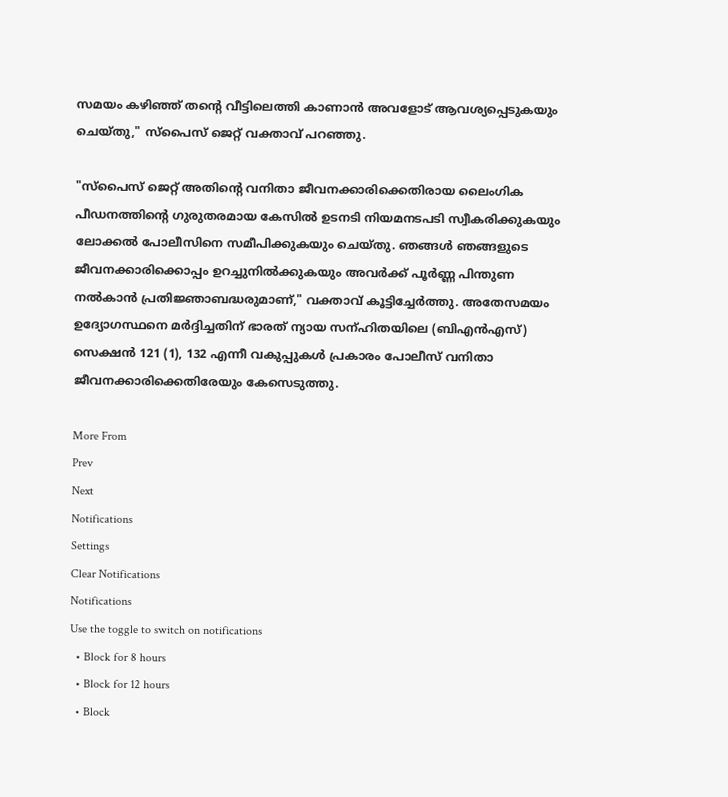സമയം കഴിഞ്ഞ് തന്റെ വീട്ടിലെത്തി കാണാൻ അവളോട് ആവശ്യപ്പെടുകയും ചെയ്തു," സ്‌പൈസ് ജെറ്റ് വക്താവ് പറഞ്ഞു.

"സ്‌പൈസ് ജെറ്റ് അതിൻ്റെ വനിതാ ജീവനക്കാരിക്കെതിരായ ലൈംഗിക പീഡനത്തിൻ്റെ ഗുരുതരമായ കേസിൽ ഉടനടി നിയമനടപടി സ്വീകരിക്കുകയും ലോക്കൽ പോലീസിനെ സമീപിക്കുകയും ചെയ്തു. ഞങ്ങൾ ഞങ്ങളുടെ ജീവനക്കാരിക്കൊപ്പം ഉറച്ചുനിൽക്കുകയും അവർക്ക് പൂർണ്ണ പിന്തുണ നൽകാൻ പ്രതിജ്ഞാബദ്ധരുമാണ്," വക്താവ് കൂട്ടിച്ചേർത്തു. അതേസമയം ഉദ്യോഗസ്ഥനെ മർദ്ദിച്ചതിന് ഭാരത് ന്യായ സന്ഹിതയിലെ (ബിഎൻഎസ്) സെക്ഷൻ 121 (1), 132 എന്നീ വകുപ്പുകൾ പ്രകാരം പോലീസ് വനിതാ ജീവനക്കാരിക്കെതിരേയും കേസെടുത്തു.

More From
Prev
Next
Notifications
Settings
Clear Notifications
Notifications
Use the toggle to switch on notifications
  • Block for 8 hours
  • Block for 12 hours
  • Block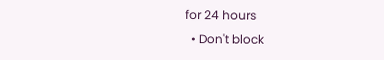for 24 hours
  • Don't block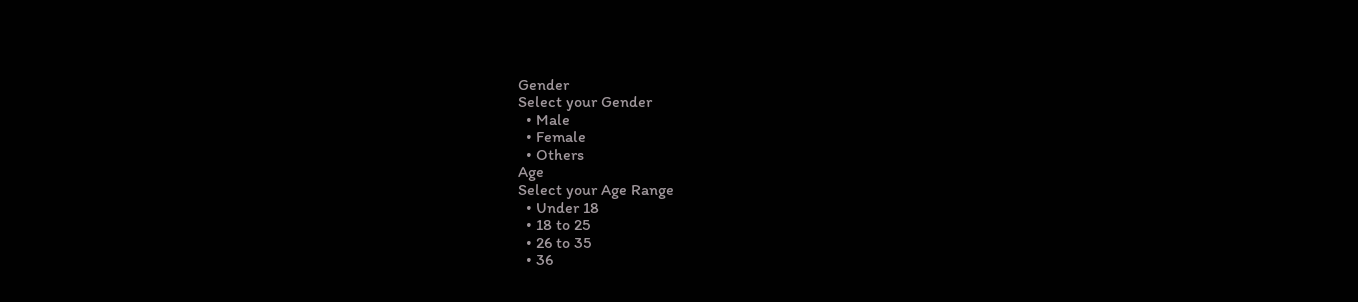Gender
Select your Gender
  • Male
  • Female
  • Others
Age
Select your Age Range
  • Under 18
  • 18 to 25
  • 26 to 35
  • 36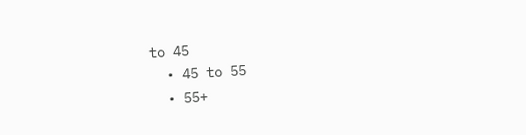to 45
  • 45 to 55
  • 55+